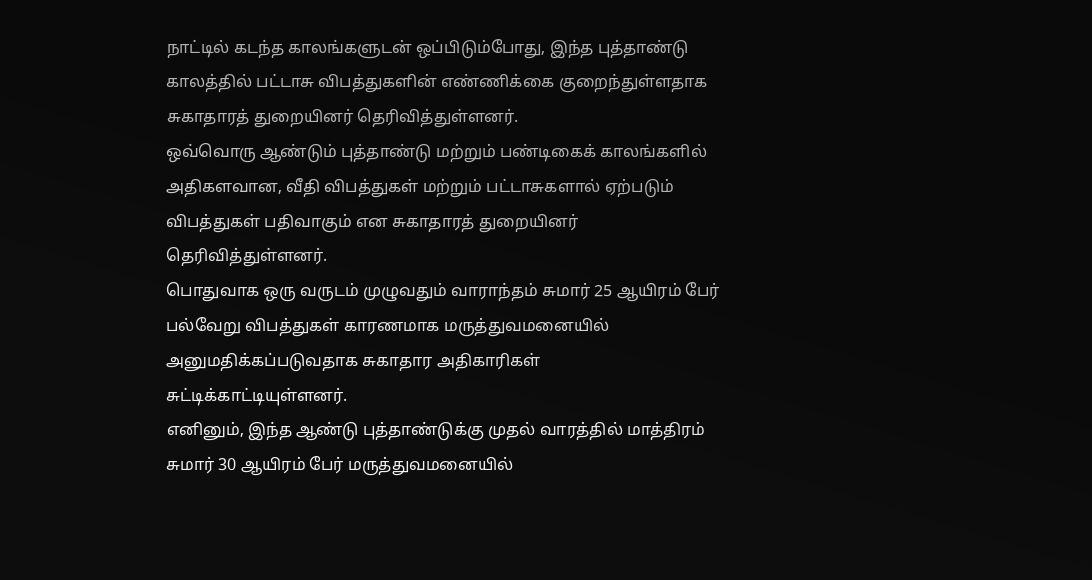நாட்டில் கடந்த காலங்களுடன் ஒப்பிடும்போது, இந்த புத்தாண்டு காலத்தில் பட்டாசு விபத்துகளின் எண்ணிக்கை குறைந்துள்ளதாக சுகாதாரத் துறையினர் தெரிவித்துள்ளனர்.
ஒவ்வொரு ஆண்டும் புத்தாண்டு மற்றும் பண்டிகைக் காலங்களில் அதிகளவான, வீதி விபத்துகள் மற்றும் பட்டாசுகளால் ஏற்படும் விபத்துகள் பதிவாகும் என சுகாதாரத் துறையினர் தெரிவித்துள்ளனர்.
பொதுவாக ஒரு வருடம் முழுவதும் வாராந்தம் சுமார் 25 ஆயிரம் பேர் பல்வேறு விபத்துகள் காரணமாக மருத்துவமனையில் அனுமதிக்கப்படுவதாக சுகாதார அதிகாரிகள் சுட்டிக்காட்டியுள்ளனர்.
எனினும், இந்த ஆண்டு புத்தாண்டுக்கு முதல் வாரத்தில் மாத்திரம் சுமார் 30 ஆயிரம் பேர் மருத்துவமனையில்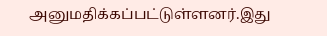அனுமதிக்கப்பட்டுள்ளனர்.இது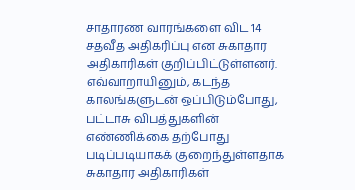சாதாரண வாரங்களை விட 14 சதவீத அதிகரிப்பு என சுகாதார அதிகாரிகள் குறிப்பிட்டுள்ளனர்.
எவ்வாறாயினும், கடந்த காலங்களுடன் ஒப்பிடும்போது, பட்டாசு விபத்துகளின் எண்ணிக்கை தற்போது படிப்படியாகக் குறைந்துள்ளதாக சுகாதார அதிகாரிகள்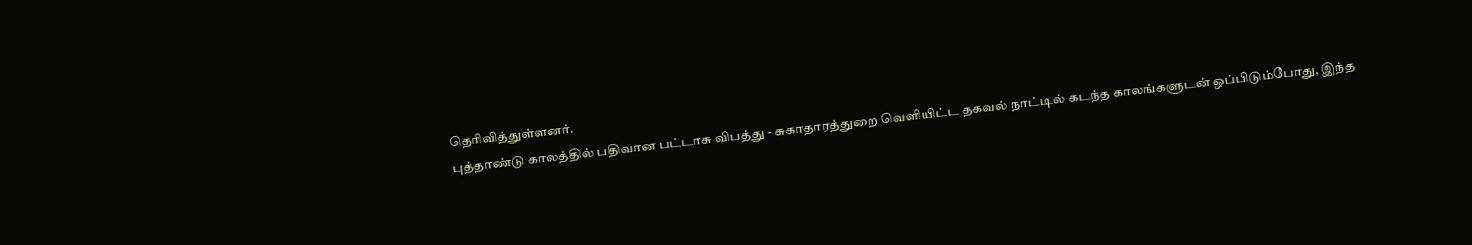தெரிவித்துள்ளனர்.
புத்தாண்டு காலத்தில் பதிவான பட்டாசு விபத்து - சுகாதாரத்துறை வெளியிட்ட தகவல் நாட்டில் கடந்த காலங்களுடன் ஒப்பிடும்போது, இந்த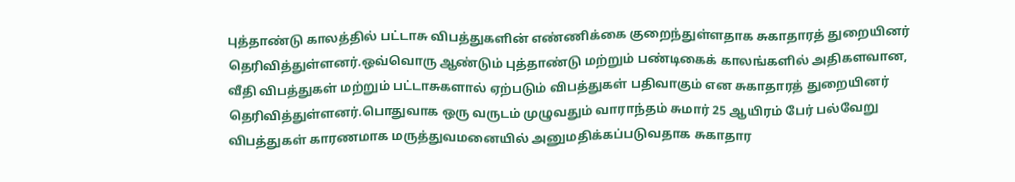புத்தாண்டு காலத்தில் பட்டாசு விபத்துகளின் எண்ணிக்கை குறைந்துள்ளதாக சுகாதாரத் துறையினர் தெரிவித்துள்ளனர்.ஒவ்வொரு ஆண்டும் புத்தாண்டு மற்றும் பண்டிகைக் காலங்களில் அதிகளவான, வீதி விபத்துகள் மற்றும் பட்டாசுகளால் ஏற்படும் விபத்துகள் பதிவாகும் என சுகாதாரத் துறையினர் தெரிவித்துள்ளனர்.பொதுவாக ஒரு வருடம் முழுவதும் வாராந்தம் சுமார் 25 ஆயிரம் பேர் பல்வேறு விபத்துகள் காரணமாக மருத்துவமனையில் அனுமதிக்கப்படுவதாக சுகாதார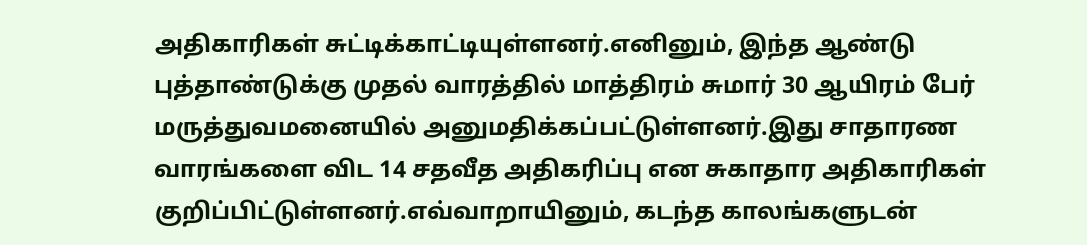அதிகாரிகள் சுட்டிக்காட்டியுள்ளனர்.எனினும், இந்த ஆண்டு புத்தாண்டுக்கு முதல் வாரத்தில் மாத்திரம் சுமார் 30 ஆயிரம் பேர் மருத்துவமனையில் அனுமதிக்கப்பட்டுள்ளனர்.இது சாதாரண வாரங்களை விட 14 சதவீத அதிகரிப்பு என சுகாதார அதிகாரிகள் குறிப்பிட்டுள்ளனர்.எவ்வாறாயினும், கடந்த காலங்களுடன்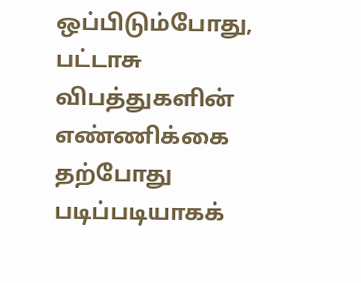ஒப்பிடும்போது, பட்டாசு விபத்துகளின் எண்ணிக்கை தற்போது படிப்படியாகக்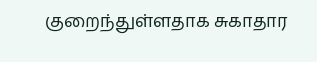குறைந்துள்ளதாக சுகாதார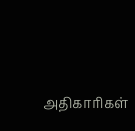அதிகாரிகள்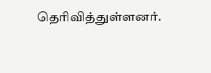தெரிவித்துள்ளனர்.